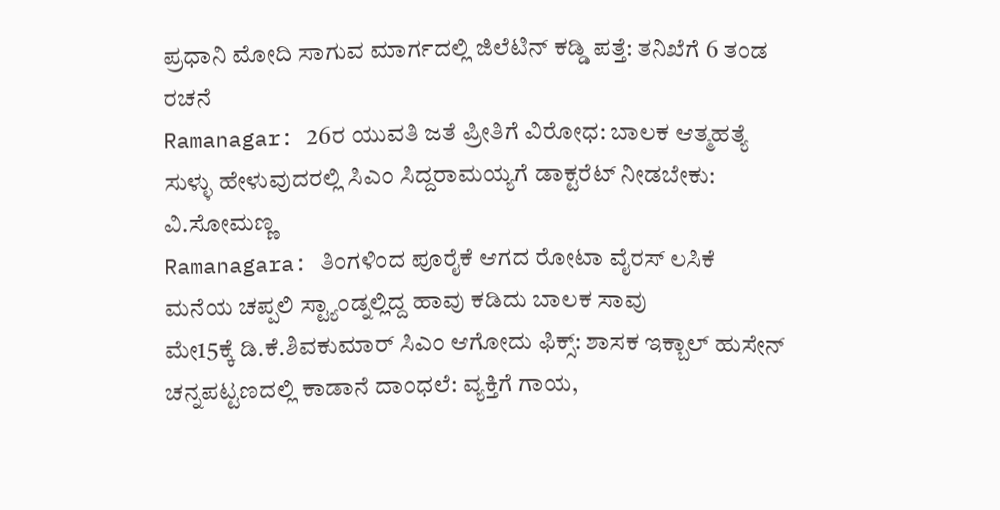ಪ್ರಧಾನಿ ಮೋದಿ ಸಾಗುವ ಮಾರ್ಗದಲ್ಲಿ ಜಿಲೆಟಿನ್ ಕಡ್ಡಿ ಪತ್ತೆ: ತನಿಖೆಗೆ 6 ತಂಡ ರಚನೆ
Ramanagar: 26ರ ಯುವತಿ ಜತೆ ಪ್ರೀತಿಗೆ ವಿರೋಧ: ಬಾಲಕ ಆತ್ಮಹತ್ಯೆ
ಸುಳ್ಳು ಹೇಳುವುದರಲ್ಲಿ ಸಿಎಂ ಸಿದ್ದರಾಮಯ್ಯಗೆ ಡಾಕ್ಟರೆಟ್ ನೀಡಬೇಕು: ವಿ.ಸೋಮಣ್ಣ
Ramanagara: ತಿಂಗಳಿಂದ ಪೂರೈಕೆ ಆಗದ ರೋಟಾ ವೈರಸ್ ಲಸಿಕೆ
ಮನೆಯ ಚಪ್ಪಲಿ ಸ್ಟ್ಯಾಂಡ್ನಲ್ಲಿದ್ದ ಹಾವು ಕಡಿದು ಬಾಲಕ ಸಾವು
ಮೇ15ಕ್ಕೆ ಡಿ.ಕೆ.ಶಿವಕುಮಾರ್ ಸಿಎಂ ಆಗೋದು ಫಿಕ್ಸ್: ಶಾಸಕ ಇಕ್ಬಾಲ್ ಹುಸೇನ್
ಚನ್ನಪಟ್ಟಣದಲ್ಲಿ ಕಾಡಾನೆ ದಾಂಧಲೆ: ವ್ಯಕ್ತಿಗೆ ಗಾಯ,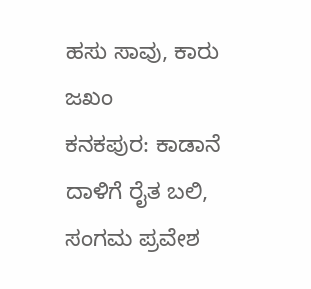ಹಸು ಸಾವು, ಕಾರು ಜಖಂ
ಕನಕಪುರ: ಕಾಡಾನೆ ದಾಳಿಗೆ ರೈತ ಬಲಿ, ಸಂಗಮ ಪ್ರವೇಶ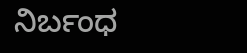ನಿರ್ಬಂಧ